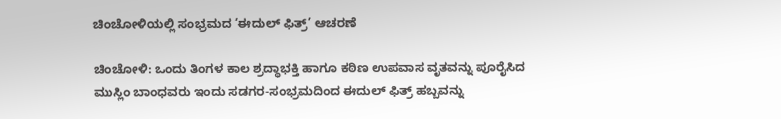ಚಿಂಚೋಳಿಯಲ್ಲಿ ಸಂಭ್ರಮದ ‘ಈದುಲ್ ಫಿತ್ರ್’ ಆಚರಣೆ

ಚಿಂಚೋಳಿ: ಒಂದು ತಿಂಗಳ ಕಾಲ ಶ್ರದ್ಧಾಭಕ್ತಿ ಹಾಗೂ ಕಠಿಣ ಉಪವಾಸ ವೃತವನ್ನು ಪೂರೈಸಿದ ಮುಸ್ಲಿಂ ಬಾಂಧವರು ಇಂದು ಸಡಗರ-ಸಂಭ್ರಮದಿಂದ ಈದುಲ್ ಫಿತ್ರ್ ಹಬ್ಬವನ್ನು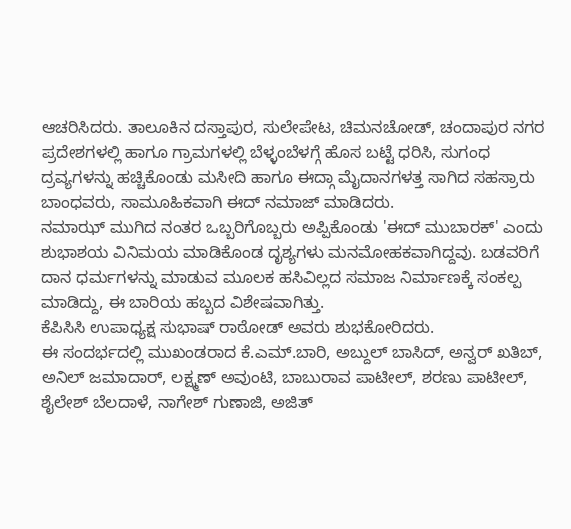ಆಚರಿಸಿದರು. ತಾಲೂಕಿನ ದಸ್ತಾಪುರ, ಸುಲೇಪೇಟ, ಚಿಮನಚೋಡ್, ಚಂದಾಪುರ ನಗರ ಪ್ರದೇಶಗಳಲ್ಲಿ ಹಾಗೂ ಗ್ರಾಮಗಳಲ್ಲಿ ಬೆಳ್ಳಂಬೆಳಗ್ಗೆ ಹೊಸ ಬಟ್ಟೆ ಧರಿಸಿ, ಸುಗಂಧ ದ್ರವ್ಯಗಳನ್ನು ಹಚ್ಚಿಕೊಂಡು ಮಸೀದಿ ಹಾಗೂ ಈದ್ಗಾ ಮೈದಾನಗಳತ್ತ ಸಾಗಿದ ಸಹಸ್ರಾರು ಬಾಂಧವರು, ಸಾಮೂಹಿಕವಾಗಿ ಈದ್ ನಮಾಜ್ ಮಾಡಿದರು.
ನಮಾಝ್ ಮುಗಿದ ನಂತರ ಒಬ್ಬರಿಗೊಬ್ಬರು ಅಪ್ಪಿಕೊಂಡು 'ಈದ್ ಮುಬಾರಕ್' ಎಂದು ಶುಭಾಶಯ ವಿನಿಮಯ ಮಾಡಿಕೊಂಡ ದೃಶ್ಯಗಳು ಮನಮೋಹಕವಾಗಿದ್ದವು. ಬಡವರಿಗೆ ದಾನ ಧರ್ಮಗಳನ್ನು ಮಾಡುವ ಮೂಲಕ ಹಸಿವಿಲ್ಲದ ಸಮಾಜ ನಿರ್ಮಾಣಕ್ಕೆ ಸಂಕಲ್ಪ ಮಾಡಿದ್ದು, ಈ ಬಾರಿಯ ಹಬ್ಬದ ವಿಶೇಷವಾಗಿತ್ತು.
ಕೆಪಿಸಿಸಿ ಉಪಾಧ್ಯಕ್ಷ ಸುಭಾಷ್ ರಾಠೋಡ್ ಅವರು ಶುಭಕೋರಿದರು.
ಈ ಸಂದರ್ಭದಲ್ಲಿ ಮುಖಂಡರಾದ ಕೆ.ಎಮ್.ಬಾರಿ, ಅಬ್ದುಲ್ ಬಾಸಿದ್, ಅನ್ವರ್ ಖತಿಬ್, ಅನಿಲ್ ಜಮಾದಾರ್, ಲಕ್ಷ್ಮಣ್ ಅವುಂಟಿ, ಬಾಬುರಾವ ಪಾಟೀಲ್, ಶರಣು ಪಾಟೀಲ್, ಶೈಲೇಶ್ ಬೆಲದಾಳೆ, ನಾಗೇಶ್ ಗುಣಾಜಿ, ಅಜಿತ್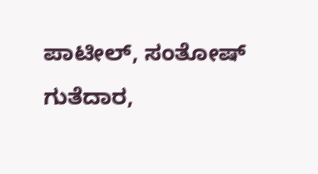ಪಾಟೀಲ್, ಸಂತೋಷ್ ಗುತೆದಾರ,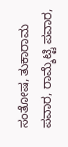ಸಂತೋಷ, ತುಕಾರಾಮ ಪವಾರ, ರಾಮ್ಶೆಟ್ಟಿ ಪವಾರ,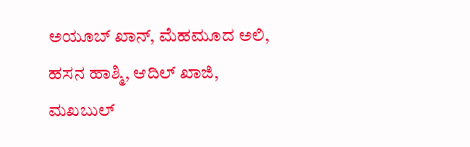ಅಯೂಬ್ ಖಾನ್, ಮೆಹಮೂದ ಅಲಿ, ಹಸನ ಹಾಶ್ಮಿ, ಆದಿಲ್ ಖಾಜಿ, ಮಖಬುಲ್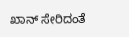ಖಾನ್ ಸೇರಿದಂತೆ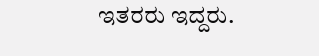ಇತರರು ಇದ್ದರು.